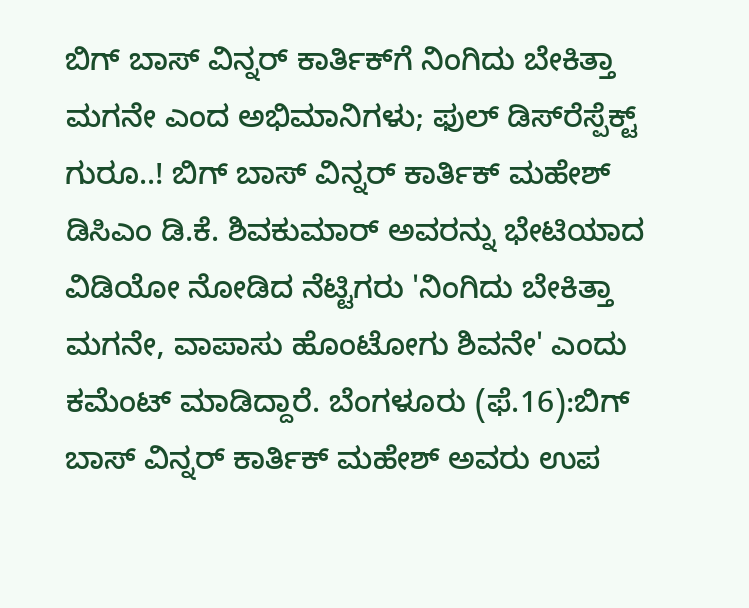ಬಿಗ್‌ ಬಾಸ್ ವಿನ್ನರ್ ಕಾರ್ತಿಕ್‌ಗೆ ನಿಂಗಿದು ಬೇಕಿತ್ತಾ ಮಗನೇ ಎಂದ ಅಭಿಮಾನಿಗಳು; ಫುಲ್ ಡಿಸ್‌ರೆಸ್ಪೆಕ್ಟ್‌ ಗುರೂ..! ಬಿಗ್ ಬಾಸ್ ವಿನ್ನರ್ ಕಾರ್ತಿಕ್ ಮಹೇಶ್ ಡಿಸಿಎಂ ಡಿ.ಕೆ. ಶಿವಕುಮಾರ್ ಅವರನ್ನು ಭೇಟಿಯಾದ ವಿಡಿಯೋ ನೋಡಿದ ನೆಟ್ಟಿಗರು 'ನಿಂಗಿದು ಬೇಕಿತ್ತಾ ಮಗನೇ, ವಾಪಾಸು ಹೊಂಟೋಗು ಶಿವನೇ' ಎಂದು ಕಮೆಂಟ್ ಮಾಡಿದ್ದಾರೆ. ಬೆಂಗಳೂರು (ಫೆ.16):ಬಿಗ್ ಬಾಸ್ ವಿನ್ನರ್ ಕಾರ್ತಿಕ್ ಮಹೇಶ್ ಅವರು ಉಪ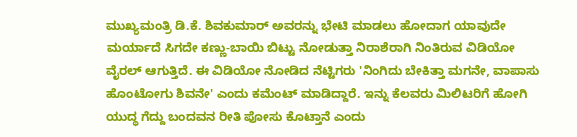ಮುಖ್ಯಮಂತ್ರಿ ಡಿ.ಕೆ. ಶಿವಕುಮಾರ್ ಅವರನ್ನು ಭೇಟಿ ಮಾಡಲು ಹೋದಾಗ ಯಾವುದೇ ಮರ್ಯಾದೆ ಸಿಗದೇ ಕಣ್ಣು-ಬಾಯಿ ಬಿಟ್ಟು ನೋಡುತ್ತಾ ನಿರಾಶೆರಾಗಿ ನಿಂತಿರುವ ವಿಡಿಯೋ ವೈರಲ್ ಆಗುತ್ತಿದೆ. ಈ ವಿಡಿಯೋ ನೋಡಿದ ನೆಟ್ಟಿಗರು 'ನಿಂಗಿದು ಬೇಕಿತ್ತಾ ಮಗನೇ, ವಾಪಾಸು ಹೊಂಟೋಗು ಶಿವನೇ' ಎಂದು ಕಮೆಂಟ್ ಮಾಡಿದ್ದಾರೆ. ಇನ್ನು ಕೆಲವರು ಮಿಲಿಟರಿಗೆ ಹೋಗಿ ಯುದ್ಧ ಗೆದ್ದು ಬಂದವನ ರೀತಿ ಪೋಸು ಕೊಟ್ತಾನೆ ಎಂದು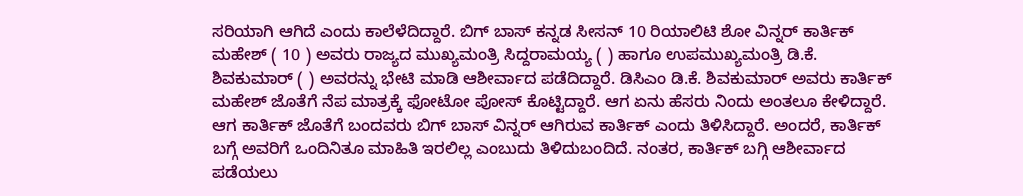ಸರಿಯಾಗಿ ಆಗಿದೆ ಎಂದು ಕಾಲೆಳೆದಿದ್ದಾರೆ. ಬಿಗ್ ಬಾಸ್ ಕನ್ನಡ ಸೀಸನ್ 10 ರಿಯಾಲಿಟಿ ಶೋ ವಿನ್ನರ್ ಕಾರ್ತಿಕ್ ಮಹೇಶ್ ( 10 ) ಅವರು ರಾಜ್ಯದ ಮುಖ್ಯಮಂತ್ರಿ ಸಿದ್ದರಾಮಯ್ಯ ( ) ಹಾಗೂ ಉಪಮುಖ್ಯಮಂತ್ರಿ ಡಿ.ಕೆ. ಶಿವಕುಮಾರ್ ( ) ಅವರನ್ನು ಭೇಟಿ ಮಾಡಿ ಆಶೀರ್ವಾದ ಪಡೆದಿದ್ದಾರೆ. ಡಿಸಿಎಂ ಡಿ.ಕೆ. ಶಿವಕುಮಾರ್ ಅವರು ಕಾರ್ತಿಕ್ ಮಹೇಶ್‌ ಜೊತೆಗೆ ನೆಪ ಮಾತ್ರಕ್ಕೆ ಫೋಟೋ ಪೋಸ್ ಕೊಟ್ಟಿದ್ದಾರೆ. ಆಗ ಏನು ಹೆಸರು ನಿಂದು ಅಂತಲೂ ಕೇಳಿದ್ದಾರೆ. ಆಗ ಕಾರ್ತಿಕ್ ಜೊತೆಗೆ ಬಂದವರು ಬಿಗ್ ಬಾಸ್ ವಿನ್ನರ್ ಆಗಿರುವ ಕಾರ್ತಿಕ್ ಎಂದು ತಿಳಿಸಿದ್ದಾರೆ. ಅಂದರೆ, ಕಾರ್ತಿಕ್ ಬಗ್ಗೆ ಅವರಿಗೆ ಒಂದಿನಿತೂ ಮಾಹಿತಿ ಇರಲಿಲ್ಲ ಎಂಬುದು ತಿಳಿದುಬಂದಿದೆ. ನಂತರ, ಕಾರ್ತಿಕ್‌ ಬಗ್ಗಿ ಆಶೀರ್ವಾದ ಪಡೆಯಲು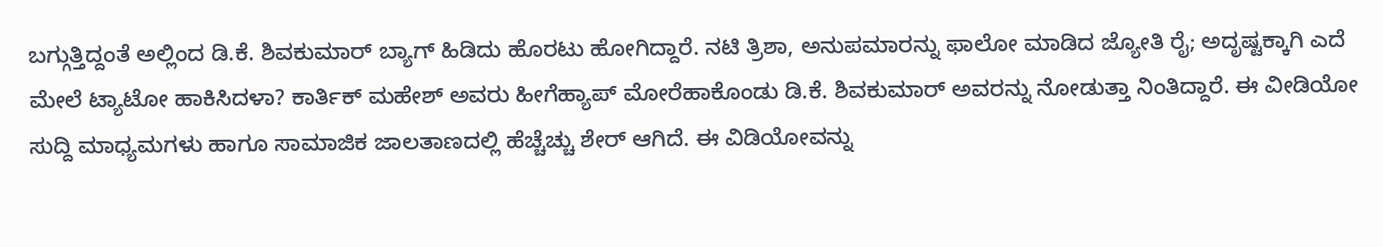ಬಗ್ಗುತ್ತಿದ್ದಂತೆ ಅಲ್ಲಿಂದ ಡಿ.ಕೆ. ಶಿವಕುಮಾರ್ ಬ್ಯಾಗ್ ಹಿಡಿದು ಹೊರಟು ಹೋಗಿದ್ದಾರೆ. ನಟಿ ತ್ರಿಶಾ, ಅನುಪಮಾರನ್ನು ಫಾಲೋ ಮಾಡಿದ ಜ್ಯೋತಿ ರೈ; ಅದೃಷ್ಟಕ್ಕಾಗಿ ಎದೆ ಮೇಲೆ ಟ್ಯಾಟೋ ಹಾಕಿಸಿದಳಾ? ಕಾರ್ತಿಕ್ ಮಹೇಶ್ ಅವರು ಹೀಗೆಹ್ಯಾಪ್‌ ಮೋರೆಹಾಕೊಂಡು ಡಿ.ಕೆ. ಶಿವಕುಮಾರ್ ಅವರನ್ನು ನೋಡುತ್ತಾ ನಿಂತಿದ್ದಾರೆ. ಈ ವೀಡಿಯೋ ಸುದ್ದಿ ಮಾಧ್ಯಮಗಳು ಹಾಗೂ ಸಾಮಾಜಿಕ ಜಾಲತಾಣದಲ್ಲಿ ಹೆಚ್ಚೆಚ್ಚು ಶೇರ್ ಆಗಿದೆ. ಈ ವಿಡಿಯೋವನ್ನು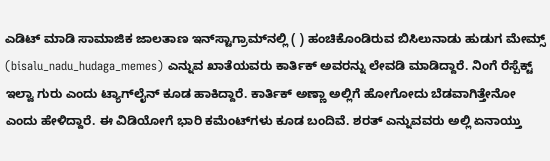ಎಡಿಟ್ ಮಾಡಿ ಸಾಮಾಜಿಕ ಜಾಲತಾಣ ಇನ್‌ಸ್ಟಾಗ್ರಾಮ್‌ನಲ್ಲಿ ( ) ಹಂಚಿಕೊಂಡಿರುವ ಬಿಸಿಲುನಾಡು ಹುಡುಗ ಮೇಮ್ಸ್ (bisalu_nadu_hudaga_memes) ಎನ್ನುವ ಖಾತೆಯವರು ಕಾರ್ತಿಕ್‌ ಅವರನ್ನು ಲೇವಡಿ ಮಾಡಿದ್ದಾರೆ. ನಿಂಗೆ ರೆಸ್ಪೆಕ್ಟ್‌ ಇಲ್ವಾ ಗುರು ಎಂದು ಟ್ಯಾಗ್‌ಲೈನ್‌ ಕೂಡ ಹಾಕಿದ್ದಾರೆ. ಕಾರ್ತಿಕ್ ಅಣ್ಣಾ ಅಲ್ಲಿಗೆ ಹೋಗೋದು ಬೆಡವಾಗಿತ್ತೇನೋ ಎಂದು ಹೇಳಿದ್ದಾರೆ. ಈ ವಿಡಿಯೋಗೆ ಭಾರಿ ಕಮೆಂಟ್‌ಗಳು ಕೂಡ ಬಂದಿವೆ. ಶರತ್ ಎನ್ನುವವರು ಅಲ್ಲಿ ಏನಾಯ್ತು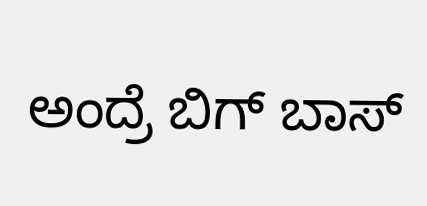ಅಂದ್ರೆ ಬಿಗ್ ಬಾಸ್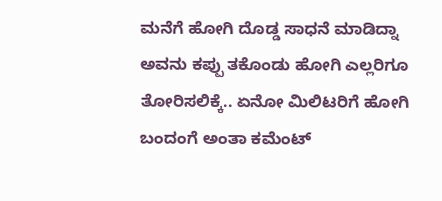ಮನೆಗೆ ಹೋಗಿ ದೊಡ್ಡ ಸಾಧನೆ ಮಾಡಿದ್ನಾ ಅವನು ಕಪ್ಪು ತಕೊಂಡು ಹೋಗಿ ಎಲ್ಲರಿಗೂ ತೋರಿಸಲಿಕ್ಕೆ.. ಏನೋ ಮಿಲಿಟರಿಗೆ ಹೋಗಿ ಬಂದಂಗೆ ಅಂತಾ ಕಮೆಂಟ್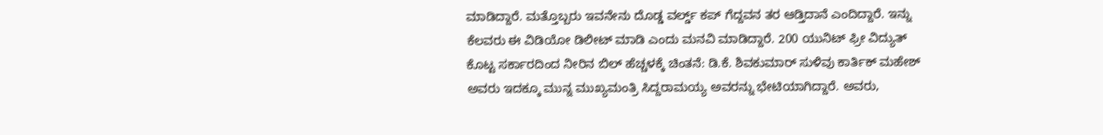ಮಾಡಿದ್ದಾರೆ. ಮತ್ತೊಬ್ಬರು ಇವನೇನು ದೊಡ್ಡ ವರ್ಲ್ಡ್‌ ಕಪ್ ಗೆದ್ದವನ ತರ ಆಡ್ತಿದಾನೆ ಎಂದಿದ್ದಾರೆ. ಇನ್ನು ಕೆಲವರು ಈ ವಿಡಿಯೋ ಡಿಲೀಟ್ ಮಾಡಿ ಎಂದು ಮನವಿ ಮಾಡಿದ್ದಾರೆ. 200 ಯುನಿಟ್ ಫ್ರೀ ವಿದ್ಯುತ್ ಕೊಟ್ಟ ಸರ್ಕಾರದಿಂದ ನೀರಿನ ಬಿಲ್ ಹೆಚ್ಚಳಕ್ಕೆ ಚಿಂತನೆ: ಡಿ.ಕೆ. ಶಿವಕುಮಾರ್ ಸುಳಿವು ಕಾರ್ತಿಕ್ ಮಹೇಶ್ ಅವರು ಇದಕ್ಕೂ ಮುನ್ನ ಮುಖ್ಯಮಂತ್ರಿ ಸಿದ್ದರಾಮಯ್ಯ ಅವರನ್ನು ಭೇಟಿಯಾಗಿದ್ದಾರೆ. ಅವರು,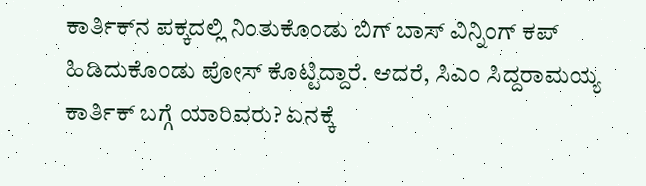ಕಾರ್ತಿಕ್‌ನ ಪಕ್ಕದಲ್ಲಿ ನಿಂತುಕೊಂಡು ಬಿಗ್ ಬಾಸ್ ವಿನ್ನಿಂಗ್ ಕಪ್‌ ಹಿಡಿದುಕೊಂಡು ಪೋಸ್ ಕೊಟ್ಟಿದ್ದಾರೆ. ಆದರೆ, ಸಿಎಂ ಸಿದ್ದರಾಮಯ್ಯ ಕಾರ್ತಿಕ್ ಬಗ್ಗೆ ಯಾರಿವರು? ಏನಕ್ಕೆ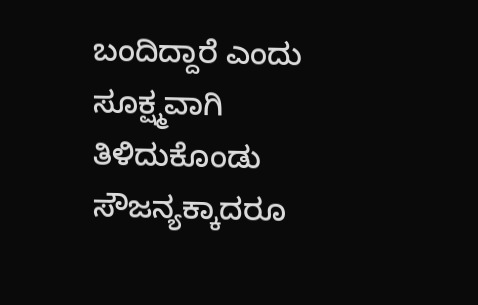ಬಂದಿದ್ದಾರೆ ಎಂದು ಸೂಕ್ಷ್ಮವಾಗಿ ತಿಳಿದುಕೊಂಡು ಸೌಜನ್ಯಕ್ಕಾದರೂ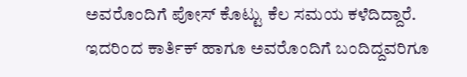ಅವರೊಂದಿಗೆ ಪೋಸ್‌ ಕೊಟ್ಟು ಕೆಲ ಸಮಯ ಕಳೆದಿದ್ದಾರೆ. ಇದರಿಂದ ಕಾರ್ತಿಕ್ ಹಾಗೂ ಅವರೊಂದಿಗೆ ಬಂದಿದ್ದವರಿಗೂ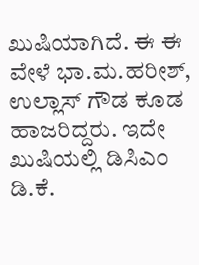ಖುಷಿಯಾಗಿದೆ. ಈ ಈ ವೇಳೆ ಭಾ.ಮ.ಹರೀಶ್, ಉಲ್ಲಾಸ್ ಗೌಡ ಕೂಡ ಹಾಜರಿದ್ದರು. ಇದೇ ಖುಷಿಯಲ್ಲಿ ಡಿಸಿಎಂ ಡಿ.ಕೆ.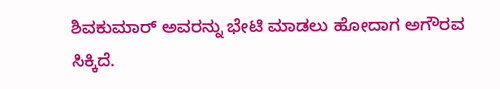ಶಿವಕುಮಾರ್ ಅವರನ್ನು ಭೇಟಿ ಮಾಡಲು ಹೋದಾಗ ಅಗೌರವ ಸಿಕ್ಕಿದೆ.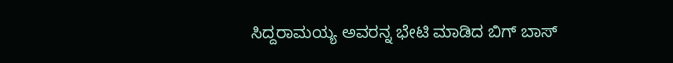ಸಿದ್ದರಾಮಯ್ಯ ಅವರನ್ನ ಭೇಟಿ ಮಾಡಿದ ಬಿಗ್ ಬಾಸ್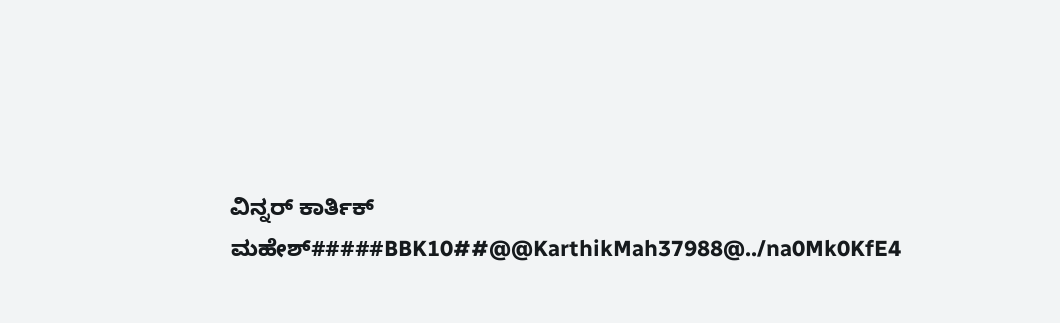ವಿನ್ನರ್ ಕಾರ್ತಿಕ್ ಮಹೇಶ್#####BBK10##@@KarthikMah37988@../na0Mk0KfE4